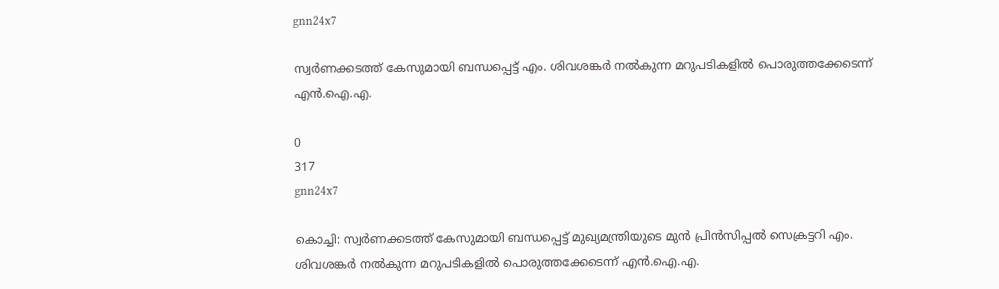gnn24x7

സ്വര്‍ണക്കടത്ത് കേസുമായി ബന്ധപ്പെട്ട് എം. ശിവശങ്കര്‍ നല്‍കുന്ന മറുപടികളില്‍ പൊരുത്തക്കേടെന്ന് എന്‍.ഐ.എ.

0
317
gnn24x7

കൊച്ചി: സ്വര്‍ണക്കടത്ത് കേസുമായി ബന്ധപ്പെട്ട് മുഖ്യമന്ത്രിയുടെ മുന്‍ പ്രിന്‍സിപ്പല്‍ സെക്രട്ടറി എം. ശിവശങ്കര്‍ നല്‍കുന്ന മറുപടികളില്‍ പൊരുത്തക്കേടെന്ന് എന്‍.ഐ.എ.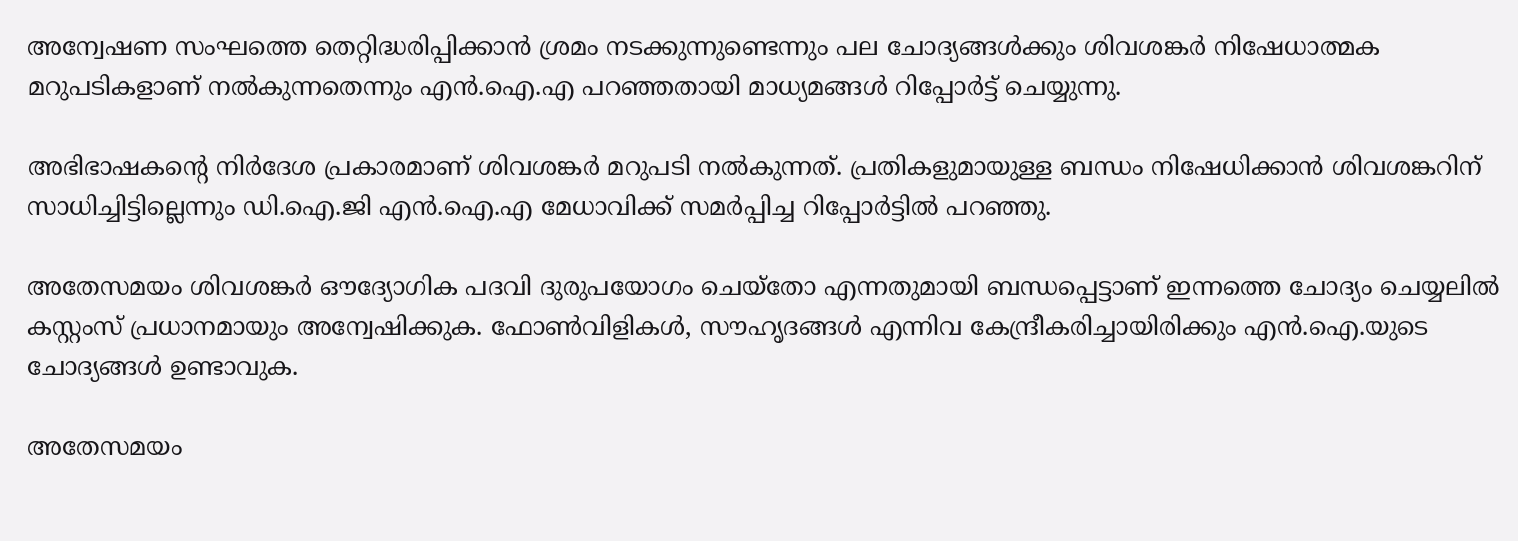അന്വേഷണ സംഘത്തെ തെറ്റിദ്ധരിപ്പിക്കാന്‍ ശ്രമം നടക്കുന്നുണ്ടെന്നും പല ചോദ്യങ്ങള്‍ക്കും ശിവശങ്കര്‍ നിഷേധാത്മക മറുപടികളാണ് നല്‍കുന്നതെന്നും എന്‍.ഐ.എ പറഞ്ഞതായി മാധ്യമങ്ങള്‍ റിപ്പോര്‍ട്ട് ചെയ്യുന്നു.

അഭിഭാഷകന്റെ നിര്‍ദേശ പ്രകാരമാണ് ശിവശങ്കര്‍ മറുപടി നല്‍കുന്നത്. പ്രതികളുമായുള്ള ബന്ധം നിഷേധിക്കാന്‍ ശിവശങ്കറിന് സാധിച്ചിട്ടില്ലെന്നും ഡി.ഐ.ജി എന്‍.ഐ.എ മേധാവിക്ക് സമര്‍പ്പിച്ച റിപ്പോര്‍ട്ടില്‍ പറഞ്ഞു.

അതേസമയം ശിവശങ്കര്‍ ഔദ്യോഗിക പദവി ദുരുപയോഗം ചെയ്‌തോ എന്നതുമായി ബന്ധപ്പെട്ടാണ് ഇന്നത്തെ ചോദ്യം ചെയ്യലില്‍ കസ്റ്റംസ് പ്രധാനമായും അന്വേഷിക്കുക. ഫോണ്‍വിളികള്‍, സൗഹൃദങ്ങള്‍ എന്നിവ കേന്ദ്രീകരിച്ചായിരിക്കും എന്‍.ഐ.യുടെ ചോദ്യങ്ങള്‍ ഉണ്ടാവുക.

അതേസമയം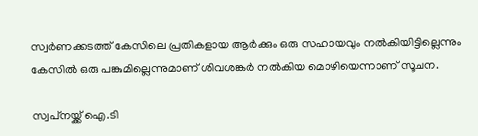സ്വര്‍ണക്കടത്ത് കേസിലെ പ്രതികളായ ആര്‍ക്കും ഒരു സഹായവും നല്‍കിയിട്ടില്ലെന്നും കേസില്‍ ഒരു പങ്കുമില്ലെന്നുമാണ് ശിവശങ്കര്‍ നല്‍കിയ മൊഴിയെന്നാണ് സൂചന.

സ്വപ്‌നയ്ക്ക് ഐ.ടി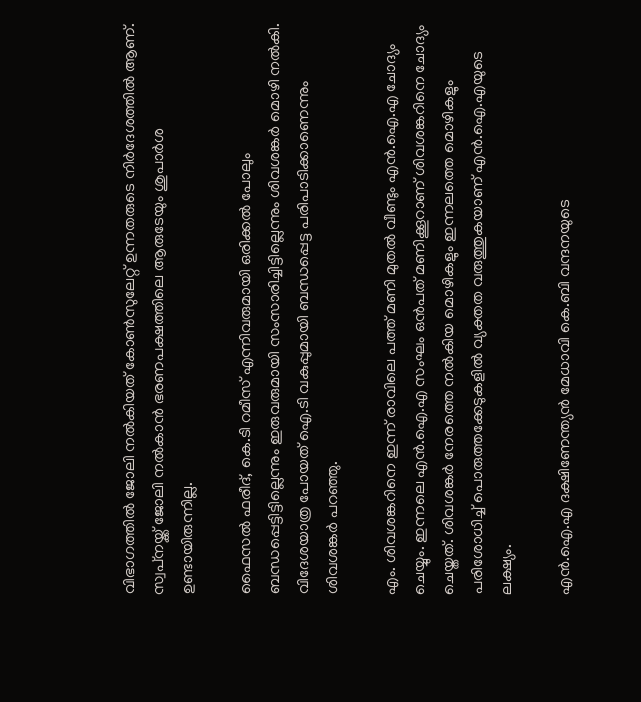വിഭാഗത്തില്‍ ജോലി നല്‍കിയത് കോണ്‍സുലേറ്റ് ഉന്നതരുടെ നിര്‍ദേശത്തില്‍ ആണ്. സ്വപ്‌നയ്ക്ക് ജോലി നല്‍കാന്‍ ഭരണപക്ഷത്തിലെ ആരുടേയും ശുപാര്‍ശ ഉണ്ടായിരുന്നില്ല.

ഫൈസല്‍ ഫരീദ്, കെ.ടി റമീസ് എന്നിവരുമായി ഒരിക്കല്‍ പോലും ബന്ധപ്പെട്ടിട്ടില്ലെന്നും ഇരുവരുമായി സംസാരിച്ചിട്ടില്ലെന്നും ശിവശങ്കര്‍ മൊഴി നല്‍കി. വിദേശയാത്ര പോയത് ഐ.ടി വകുപ്പുമായി ബന്ധപ്പെട്ട പരിപാടിക്കാണെന്നും ശിവശങ്കര്‍ പറഞ്ഞു.

എം. ശിവശങ്കറിനെ ഇന്ന് രാവിലെ പത്ത് മണി മുതല്‍ വീണ്ടും എന്‍.ഐ.എ ചോദ്യം ചെയ്യും. ഇന്നലെ എന്‍.ഐ.എ സംഘം ഒന്‍പത് മണിക്കൂറാണ് ശിവശങ്കറിനെ ചോദ്യം ചെയ്തത്. ശിവശങ്കര്‍ നേരത്തെ നല്‍കിയ മൊഴികളും ഇന്നലത്തെ മൊഴികളും പരിശോധിച്ച് പൊരുത്തക്കേടുകളില്‍ വ്യക്തത വരുത്തുകയാണ് എന്‍.ഐ.എയുടെ ലക്ഷ്യം.

എന്‍.ഐ.എ ദക്ഷിണേന്ത്യന്‍ മേധാവി കെ.ബി വന്ദനയുടെ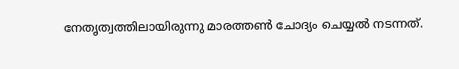നേതൃത്വത്തിലായിരുന്നു മാരത്തണ്‍ ചോദ്യം ചെയ്യല്‍ നടന്നത്.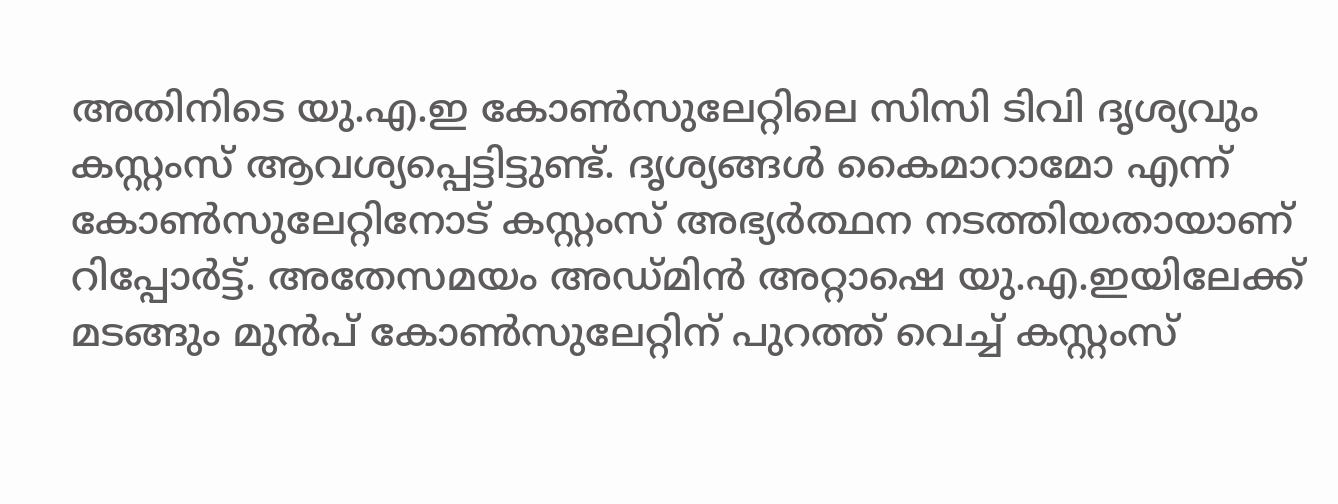അതിനിടെ യു.എ.ഇ കോണ്‍സുലേറ്റിലെ സിസി ടിവി ദൃശ്യവും കസ്റ്റംസ് ആവശ്യപ്പെട്ടിട്ടുണ്ട്. ദൃശ്യങ്ങള്‍ കൈമാറാമോ എന്ന് കോണ്‍സുലേറ്റിനോട് കസ്റ്റംസ് അഭ്യര്‍ത്ഥന നടത്തിയതായാണ് റിപ്പോര്‍ട്ട്. അതേസമയം അഡ്മിന്‍ അറ്റാഷെ യു.എ.ഇയിലേക്ക് മടങ്ങും മുന്‍പ് കോണ്‍സുലേറ്റിന് പുറത്ത് വെച്ച് കസ്റ്റംസ്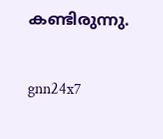കണ്ടിരുന്നു.


gnn24x7